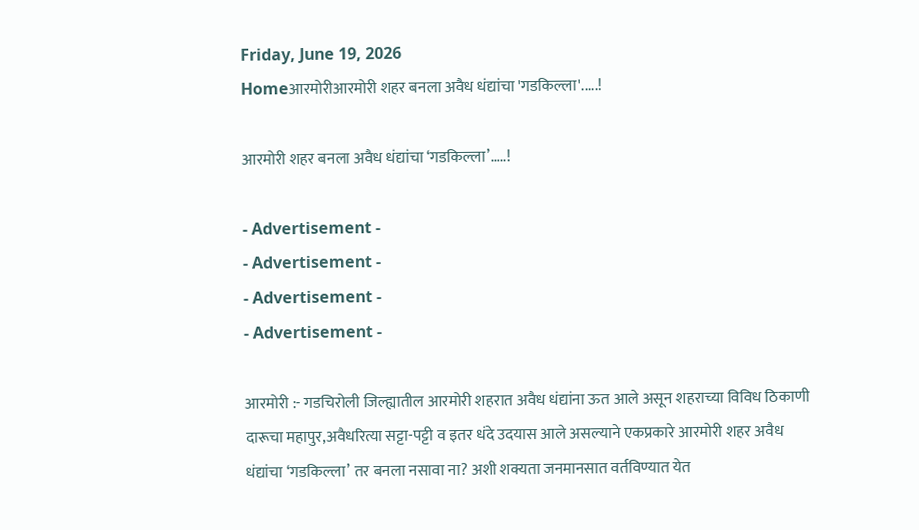Friday, June 19, 2026
Homeआरमोरीआरमोरी शहर बनला अवैध धंद्यांचा 'गडकिल्ला'.....!

आरमोरी शहर बनला अवैध धंद्यांचा ‘गडकिल्ला’…..!

- Advertisement -
- Advertisement -
- Advertisement -
- Advertisement -

आरमोरी :- गडचिरोली जिल्ह्यातील आरमोरी शहरात अवैध धंद्यांना ऊत आले असून शहराच्या विविध ठिकाणी दारूचा महापुर,अवैधरित्या सट्टा-पट्टी व इतर धंदे उदयास आले असल्याने एकप्रकारे आरमोरी शहर अवैध धंद्यांचा ‘गडकिल्ला’ तर बनला नसावा ना? अशी शक्यता जनमानसात वर्तविण्यात येत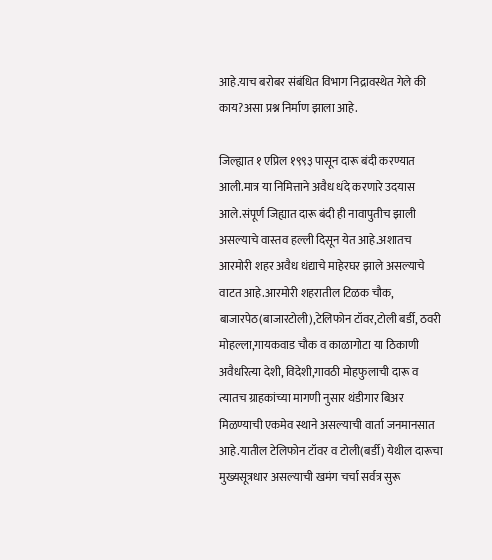आहे.याच बरोबर संबंधित विभाग निद्रावस्थेत गेले की काय?असा प्रश्न निर्माण झाला आहे.

जिल्ह्यात १ एप्रिल १९९३ पासून दारू बंदी करण्यात आली.मात्र या निमित्ताने अवैध धंदे करणारे उदयास आले.संपूर्ण जिह्यात दारू बंदी ही नावापुतीच झाली असल्याचे वास्तव हल्ली दिसून येत आहे.अशातच आरमोरी शहर अवैध धंद्याचे माहेरघर झाले असल्याचे वाटत आहे.आरमोरी शहरातील टिळक चौक, बाजारपेठ(बाजारटोली),टेलिफोन टॉवर,टोली बर्डी, ठवरी मोहल्ला,गायकवाड चौक व काळागोटा या ठिकाणी अवैधरित्या देशी, विदेशी,गावठी मोहफुलाची दारू व त्यातच ग्राहकांच्या मागणी नुसार थंडीगार बिअर मिळण्याची एकमेव स्थाने असल्याची वार्ता जनमानसात आहे.यातील टेलिफोन टॉवर व टोली(बर्डी) येथील दारूचा मुख्यसूत्रधार असल्याची खमंग चर्चा सर्वत्र सुरू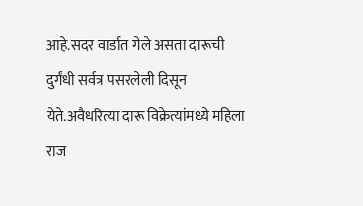आहे.सदर वार्डात गेले असता दारूची दुर्गंधी सर्वत्र पसरलेली दिसून येते.अवैधरित्या दारू विक्रेत्यांमध्ये महिला राज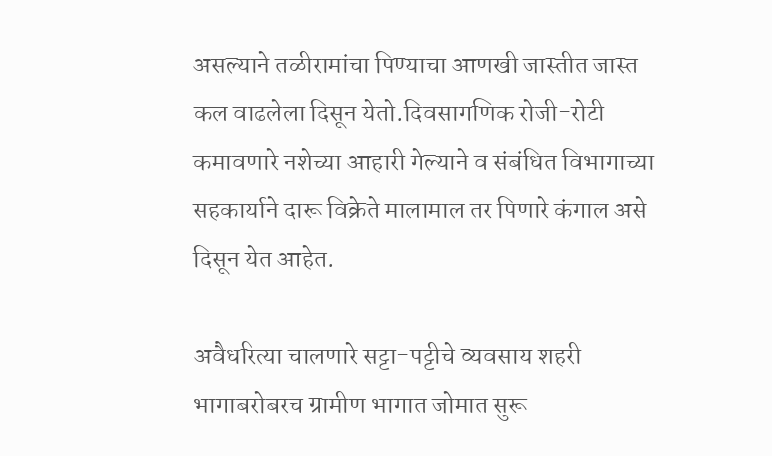असल्याने तळीरामांचा पिण्याचा आणखी जास्तीत जास्त कल वाढलेला दिसून येतो.दिवसागणिक रोजी-रोटी कमावणारे नशेच्या आहारी गेल्याने व संबंधित विभागाच्या सहकार्याने दारू विक्रेते मालामाल तर पिणारे कंगाल असे दिसून येत आहेत.

अवैधरित्या चालणारे सट्टा-पट्टीचे व्यवसाय शहरी भागाबरोबरच ग्रामीण भागात जोमात सुरू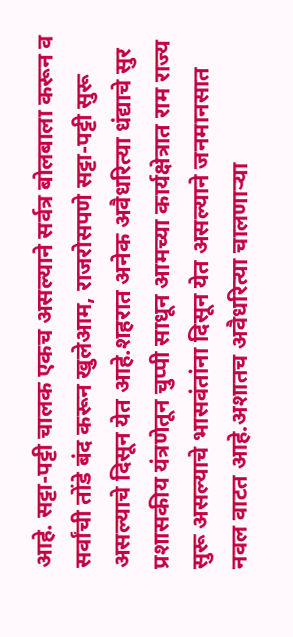आहे. सट्टा-पट्टी चालक एकच असल्याने सर्वत्र बोलबाला करून व सर्वांची तोंडे बंद करून खुलेआम, राजरोसपणे सट्टा-पट्टी सुरू असल्याचे दिसून येत आहे.शहरात अनेक अवैधरित्या धंद्याचे सुर प्रशासकीय यंत्रणेतून चुप्पी साधून आमच्या कार्यक्षेत्रात राम राज्य सुरू असल्याचे भासवंतांना दिसून येत असल्याने जनमानसात नवल वाटत आहे.अशातच अवैधरित्या चालणाऱ्या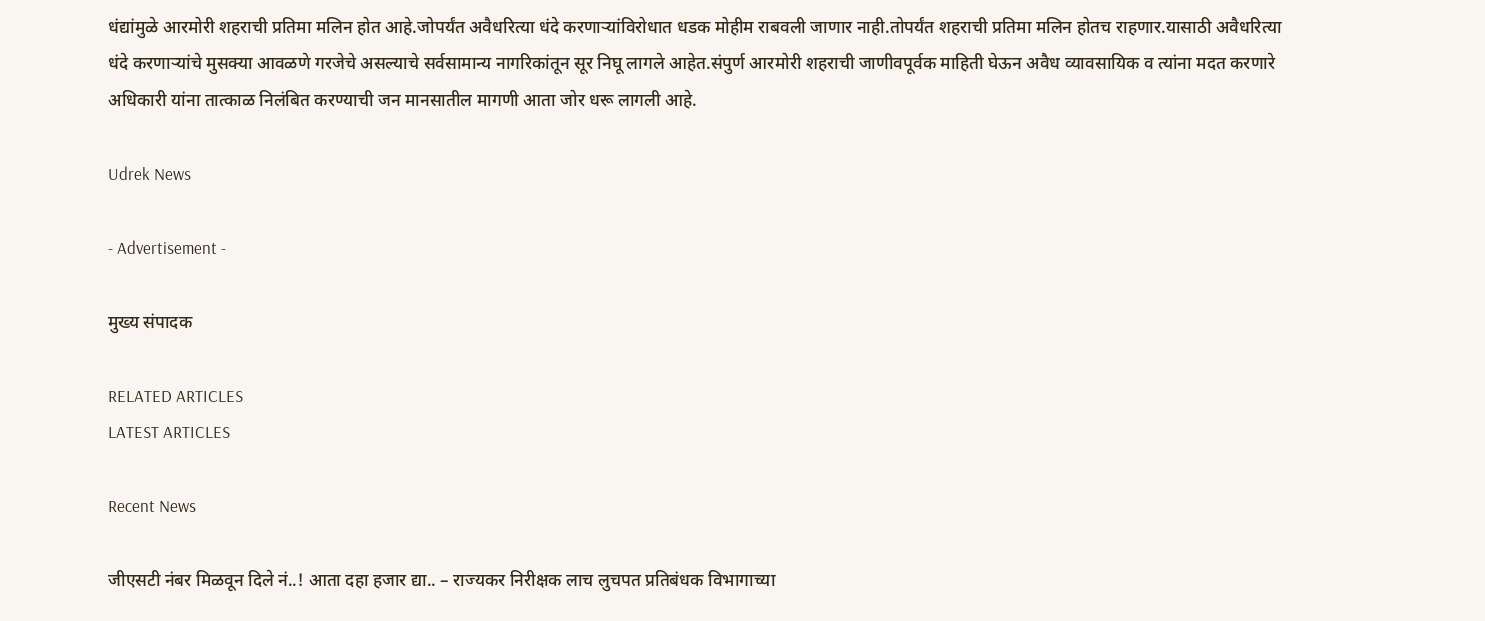धंद्यांमुळे आरमोरी शहराची प्रतिमा मलिन होत आहे.जोपर्यंत अवैधरित्या धंदे करणाऱ्यांविरोधात धडक मोहीम राबवली जाणार नाही.तोपर्यंत शहराची प्रतिमा मलिन होतच राहणार.यासाठी अवैधरित्या धंदे करणाऱ्यांचे मुसक्या आवळणे गरजेचे असल्याचे सर्वसामान्य नागरिकांतून सूर निघू लागले आहेत.संपुर्ण आरमोरी शहराची जाणीवपूर्वक माहिती घेऊन अवैध व्यावसायिक व त्यांना मदत करणारे अधिकारी यांना तात्काळ निलंबित करण्याची जन मानसातील मागणी आता जोर धरू लागली आहे.

Udrek News

- Advertisement -

मुख्य संपादक

RELATED ARTICLES
LATEST ARTICLES

Recent News

जीएसटी नंबर मिळवून दिले नं..! आता दहा हजार द्या.. – राज्यकर निरीक्षक लाच लुचपत प्रतिबंधक विभागाच्या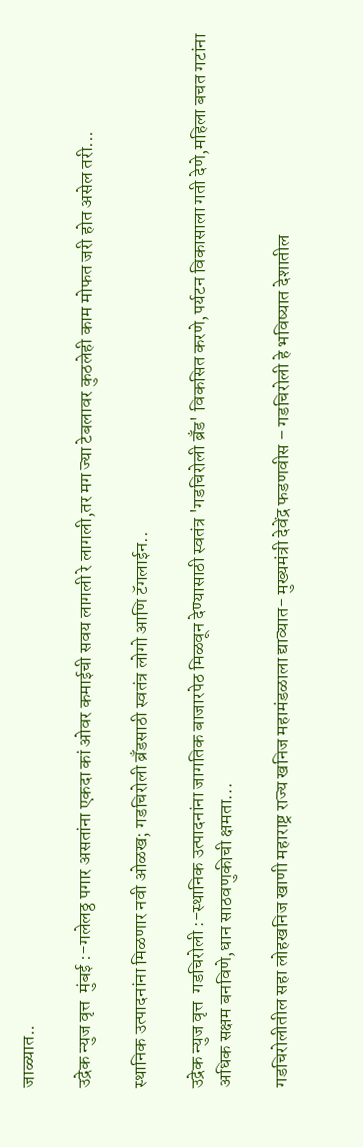जाळ्यात..

उद्रेक न्युज वृत्त  मुंबई :-गलेलठ्ठ पगार असतांना एकदा कां ओवर कमाईची सवय लागली रे लागली,तर मग ज्या टेबलावर कुठलेही काम मोफत जरी होत असेल तरी...

स्थानिक उत्पादनांना मिळणार नवी ओळख; गडचिरोली ब्रँडसाठी स्वतंत्र लोगो आणि टॅगलाईन..

उद्रेक न्युज वृत्त  गडचिरोली :-स्थानिक उत्पादनांना जागतिक बाजारपेठ मिळवून देण्यासाठी स्वतंत्र 'गडचिरोली ब्रँड' विकसित करणे,पर्यटन विकासाला गती देणे,महिला बचत गटांना अधिक सक्षम बनविणे,धान साठवणुकीची क्षमता...

गडचिरोलीतील सहा लोहखनिज खाणी महाराष्ट्र राज्य खनिज महामंडळाला द्याव्यात- मुख्यमंत्री देवेंद्र फडणवीस – गडचिरोली हे भविष्यात देशातील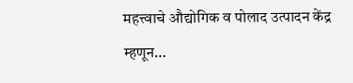महत्त्वाचे औद्योगिक व पोलाद उत्पादन केंद्र म्हणून...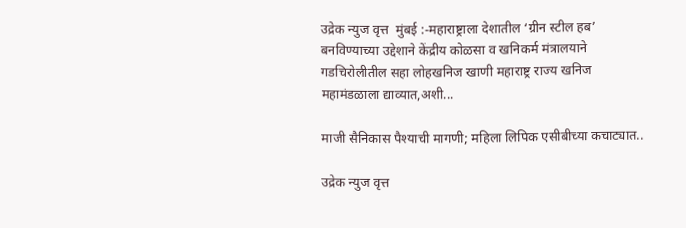उद्रेक न्युज वृत्त  मुंबई :-महाराष्ट्राला देशातील ‘ग्रीन स्टील हब’ बनविण्याच्या उद्देशाने केंद्रीय कोळसा व खनिकर्म मंत्रालयाने गडचिरोलीतील सहा लोहखनिज खाणी महाराष्ट्र राज्य खनिज महामंडळाला द्याव्यात,अशी...

माजी सैनिकास पैश्याची मागणी; महिला लिपिक एसीबीच्या कचाट्यात..

उद्रेक न्युज वृत्त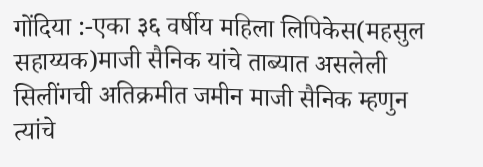गोंदिया :-एका ३६ वर्षीय महिला लिपिकेस(महसुल सहाय्यक)माजी सैनिक यांचे ताब्यात असलेली सिलींगची अतिक्रमीत जमीन माजी सैनिक म्हणुन त्यांचे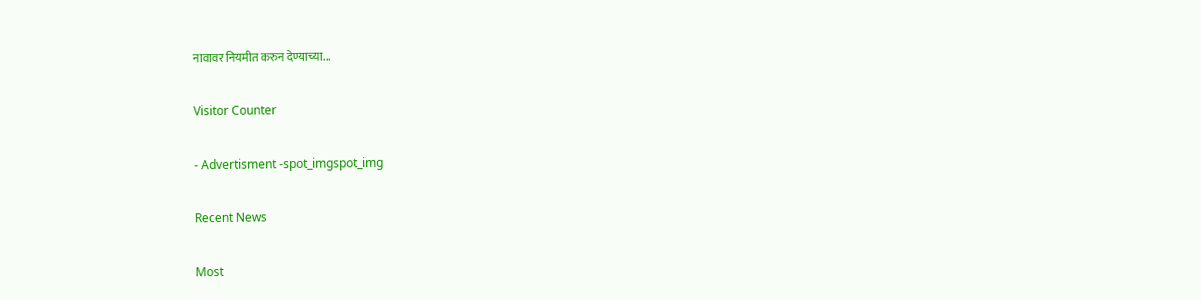नावावर नियमीत करुन देण्याच्या...

Visitor Counter

- Advertisment -spot_imgspot_img

Recent News

Most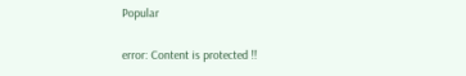Popular

error: Content is protected !!